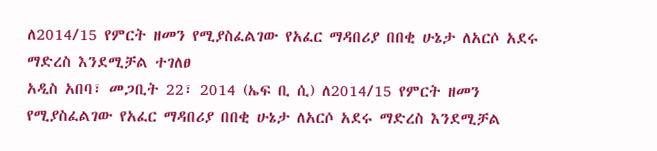ለ2014/15 የምርት ዘመን የሚያስፈልገው የአፈር ማዳበሪያ በበቂ ሁኔታ ለአርሶ አደሩ ማድረስ እንደሚቻል ተገለፀ
አዲስ አበባ፣ መጋቢት 22፣ 2014 (ኤፍ ቢ ሲ) ለ2014/15 የምርት ዘመን የሚያስፈልገው የአፈር ማዳበሪያ በበቂ ሁኔታ ለአርሶ አደሩ ማድረስ እንደሚቻል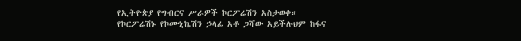የኢትዮጵያ የግብርና ሥራዎች ኮርፖሬሽን አስታወቀ።
የኮርፖሬሽኑ የኮሙኒኬሽን ኃላፊ አቶ ጋሻው አይችሉህም ከፋና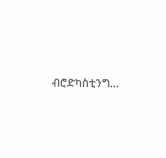ብሮድካስቲንግ…